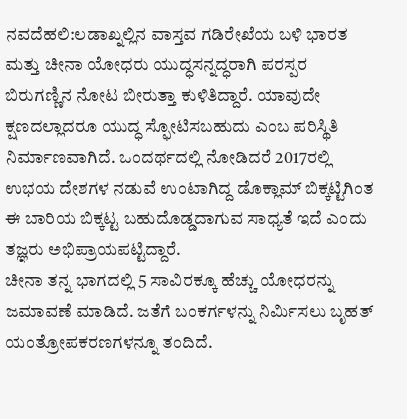ನವದೆಹಲಿ:ಲಡಾಖ್ನಲ್ಲಿನ ವಾಸ್ತವ ಗಡಿರೇಖೆಯ ಬಳಿ ಭಾರತ ಮತ್ತು ಚೀನಾ ಯೋಧರು ಯುದ್ಧಸನ್ನದ್ಧರಾಗಿ ಪರಸ್ಪರ ಬಿರುಗಣ್ಣಿನ ನೋಟ ಬೀರುತ್ತಾ ಕುಳಿತಿದ್ದಾರೆ. ಯಾವುದೇ ಕ್ಷಣದಲ್ಲಾದರೂ ಯುದ್ಧ ಸ್ಫೋಟಿಸಬಹುದು ಎಂಬ ಪರಿಸ್ಥಿತಿ ನಿರ್ಮಾಣವಾಗಿದೆ. ಒಂದರ್ಥದಲ್ಲಿ ನೋಡಿದರೆ 2017ರಲ್ಲಿ ಉಭಯ ದೇಶಗಳ ನಡುವೆ ಉಂಟಾಗಿದ್ದ ಡೊಕ್ಲಾಮ್ ಬಿಕ್ಕಟ್ಟಿಗಿಂತ ಈ ಬಾರಿಯ ಬಿಕ್ಕಟ್ಟ ಬಹುದೊಡ್ಡದಾಗುವ ಸಾಧ್ಯತೆ ಇದೆ ಎಂದು ತಜ್ಞರು ಅಭಿಪ್ರಾಯಪಟ್ಟಿದ್ದಾರೆ.
ಚೀನಾ ತನ್ನ ಭಾಗದಲ್ಲಿ 5 ಸಾವಿರಕ್ಕೂ ಹೆಚ್ಚು ಯೋಧರನ್ನು ಜಮಾವಣೆ ಮಾಡಿದೆ. ಜತೆಗೆ ಬಂಕರ್ಗಳನ್ನು ನಿರ್ಮಿಸಲು ಬೃಹತ್ ಯಂತ್ರೋಪಕರಣಗಳನ್ನೂ ತಂದಿದೆ.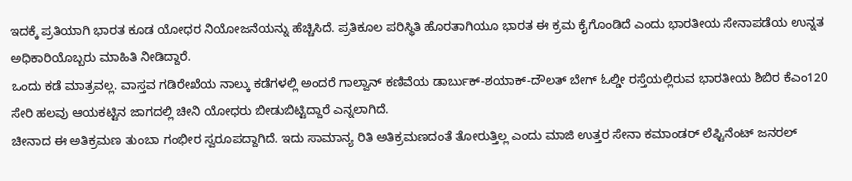ಇದಕ್ಕೆ ಪ್ರತಿಯಾಗಿ ಭಾರತ ಕೂಡ ಯೋಧರ ನಿಯೋಜನೆಯನ್ನು ಹೆಚ್ಚಿಸಿದೆ. ಪ್ರತಿಕೂಲ ಪರಿಸ್ಥಿತಿ ಹೊರತಾಗಿಯೂ ಭಾರತ ಈ ಕ್ರಮ ಕೈಗೊಂಡಿದೆ ಎಂದು ಭಾರತೀಯ ಸೇನಾಪಡೆಯ ಉನ್ನತ ಅಧಿಕಾರಿಯೊಬ್ಬರು ಮಾಹಿತಿ ನೀಡಿದ್ದಾರೆ.
ಒಂದು ಕಡೆ ಮಾತ್ರವಲ್ಲ. ವಾಸ್ತವ ಗಡಿರೇಖೆಯ ನಾಲ್ಕು ಕಡೆಗಳಲ್ಲಿ ಅಂದರೆ ಗಾಲ್ವಾನ್ ಕಣಿವೆಯ ಡಾರ್ಬುಕ್-ಶಯಾಕ್-ದೌಲತ್ ಬೇಗ್ ಓಲ್ಡೀ ರಸ್ತೆಯಲ್ಲಿರುವ ಭಾರತೀಯ ಶಿಬಿರ ಕೆಎಂ120 ಸೇರಿ ಹಲವು ಆಯಕಟ್ಟಿನ ಜಾಗದಲ್ಲಿ ಚೀನಿ ಯೋಧರು ಬೀಡುಬಿಟ್ಟಿದ್ದಾರೆ ಎನ್ನಲಾಗಿದೆ.
ಚೀನಾದ ಈ ಅತಿಕ್ರಮಣ ತುಂಬಾ ಗಂಭೀರ ಸ್ವರೂಪದ್ದಾಗಿದೆ. ಇದು ಸಾಮಾನ್ಯ ರಿತಿ ಅತಿಕ್ರಮಣದಂತೆ ತೋರುತ್ತಿಲ್ಲ ಎಂದು ಮಾಜಿ ಉತ್ತರ ಸೇನಾ ಕಮಾಂಡರ್ ಲೆಫ್ಟಿನೆಂಟ್ ಜನರಲ್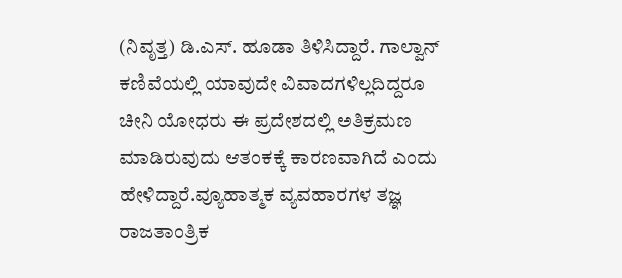(ನಿವೃತ್ತ) ಡಿ.ಎಸ್. ಹೂಡಾ ತಿಳಿಸಿದ್ದಾರೆ. ಗಾಲ್ವಾನ್ ಕಣಿವೆಯಲ್ಲಿ ಯಾವುದೇ ವಿವಾದಗಳಿಲ್ಲದಿದ್ದರೂ ಚೀನಿ ಯೋಧರು ಈ ಪ್ರದೇಶದಲ್ಲಿ ಅತಿಕ್ರಮಣ ಮಾಡಿರುವುದು ಆತಂಕಕ್ಕೆ ಕಾರಣವಾಗಿದೆ ಎಂದು ಹೇಳಿದ್ದಾರೆ.ವ್ಯೂಹಾತ್ಮಕ ವ್ಯವಹಾರಗಳ ತಜ್ಞ ರಾಜತಾಂತ್ರಿಕ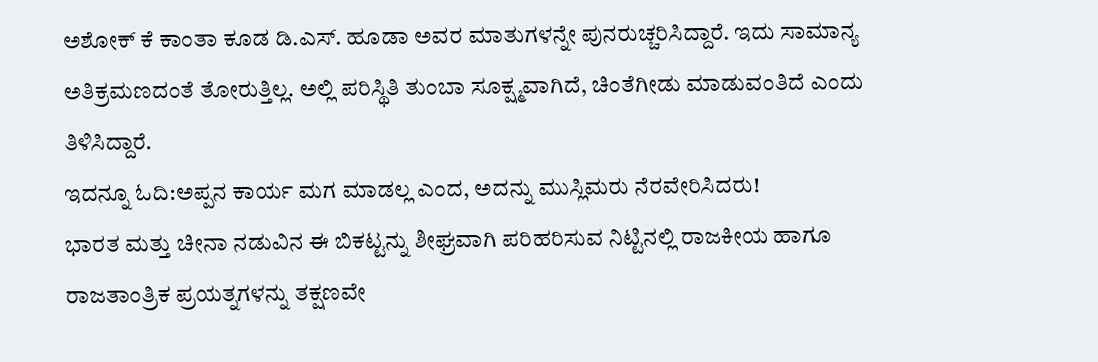ಅಶೋಕ್ ಕೆ ಕಾಂತಾ ಕೂಡ ಡಿ.ಎಸ್. ಹೂಡಾ ಅವರ ಮಾತುಗಳನ್ನೇ ಪುನರುಚ್ಚರಿಸಿದ್ದಾರೆ. ಇದು ಸಾಮಾನ್ಯ ಅತಿಕ್ರಮಣದಂತೆ ತೋರುತ್ತಿಲ್ಲ. ಅಲ್ಲಿ ಪರಿಸ್ಥಿತಿ ತುಂಬಾ ಸೂಕ್ಷ್ಮವಾಗಿದೆ, ಚಿಂತೆಗೀಡು ಮಾಡುವಂತಿದೆ ಎಂದು ತಿಳಿಸಿದ್ದಾರೆ.
ಇದನ್ನೂ ಓದಿ:ಅಪ್ಪನ ಕಾರ್ಯ ಮಗ ಮಾಡಲ್ಲ ಎಂದ, ಅದನ್ನು ಮುಸ್ಲಿಮರು ನೆರವೇರಿಸಿದರು!
ಭಾರತ ಮತ್ತು ಚೀನಾ ನಡುವಿನ ಈ ಬಿಕಟ್ಟನ್ನು ಶೀಘ್ರವಾಗಿ ಪರಿಹರಿಸುವ ನಿಟ್ಟಿನಲ್ಲಿ ರಾಜಕೀಯ ಹಾಗೂ ರಾಜತಾಂತ್ರಿಕ ಪ್ರಯತ್ನಗಳನ್ನು ತಕ್ಷಣವೇ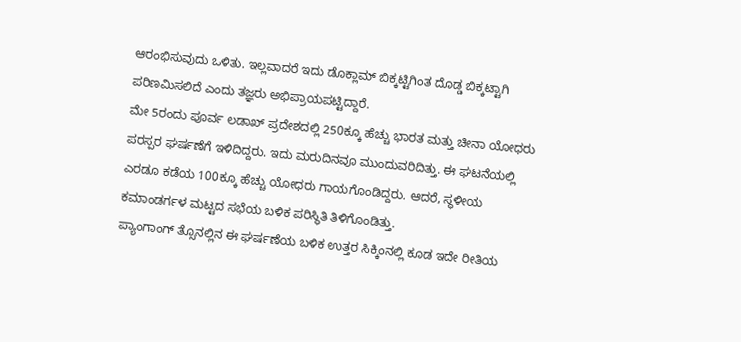ಆರಂಭಿಸುವುದು ಒಳಿತು. ಇಲ್ಲವಾದರೆ ಇದು ಡೊಕ್ಲಾಮ್ ಬಿಕ್ಕಟ್ಟಿಗಿಂತ ದೊಡ್ಡ ಬಿಕ್ಕಟ್ಟಾಗಿ ಪರಿಣಮಿಸಲಿದೆ ಎಂದು ತಜ್ಞರು ಅಭಿಪ್ರಾಯಪಟ್ಟಿದ್ದಾರೆ.
ಮೇ 5ರಂದು ಪೂರ್ವ ಲಡಾಖ್ ಪ್ರದೇಶದಲ್ಲಿ 250ಕ್ಕೂ ಹೆಚ್ಚು ಭಾರತ ಮತ್ತು ಚೀನಾ ಯೋಧರು ಪರಸ್ಪರ ಘರ್ಷಣೆಗೆ ಇಳಿದಿದ್ದರು. ಇದು ಮರುದಿನವೂ ಮುಂದುವರಿದಿತ್ತು. ಈ ಘಟನೆಯಲ್ಲಿ ಎರಡೂ ಕಡೆಯ 100ಕ್ಕೂ ಹೆಚ್ಚು ಯೋಧರು ಗಾಯಗೊಂಡಿದ್ದರು. ಆದರೆ, ಸ್ಥಳೀಯ ಕಮಾಂಡರ್ಗಳ ಮಟ್ಟದ ಸಭೆಯ ಬಳಿಕ ಪರಿಸ್ಥಿತಿ ತಿಳಿಗೊಂಡಿತ್ತು.
ಪ್ಯಾಂಗಾಂಗ್ ತ್ಸೊನಲ್ಲಿನ ಈ ಘರ್ಷಣೆಯ ಬಳಿಕ ಉತ್ತರ ಸಿಕ್ಕಿಂನಲ್ಲಿ ಕೂಡ ಇದೇ ರೀತಿಯ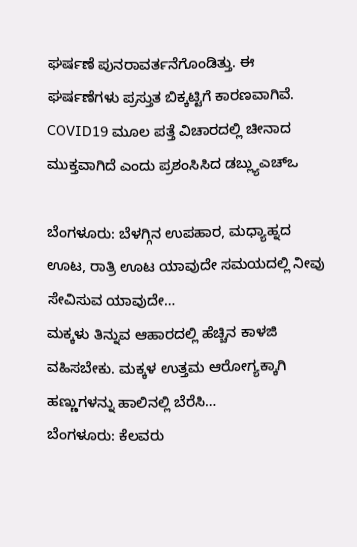ಘರ್ಷಣೆ ಪುನರಾವರ್ತನೆಗೊಂಡಿತ್ತು. ಈ ಘರ್ಷಣೆಗಳು ಪ್ರಸ್ತುತ ಬಿಕ್ಕಟ್ಟಿಗೆ ಕಾರಣವಾಗಿವೆ.
COVID19 ಮೂಲ ಪತ್ತೆ ವಿಚಾರದಲ್ಲಿ ಚೀನಾದ ಮುಕ್ತವಾಗಿದೆ ಎಂದು ಪ್ರಶಂಸಿಸಿದ ಡಬ್ಲ್ಯುಎಚ್ಒ

ಬೆಂಗಳೂರು: ಬೆಳಗ್ಗಿನ ಉಪಹಾರ, ಮಧ್ಯಾಹ್ನದ ಊಟ, ರಾತ್ರಿ ಊಟ ಯಾವುದೇ ಸಮಯದಲ್ಲಿ ನೀವು ಸೇವಿಸುವ ಯಾವುದೇ…
ಮಕ್ಕಳು ತಿನ್ನುವ ಆಹಾರದಲ್ಲಿ ಹೆಚ್ಚಿನ ಕಾಳಜಿ ವಹಿಸಬೇಕು. ಮಕ್ಕಳ ಉತ್ತಮ ಆರೋಗ್ಯಕ್ಕಾಗಿ ಹಣ್ಣುಗಳನ್ನು ಹಾಲಿನಲ್ಲಿ ಬೆರೆಸಿ…
ಬೆಂಗಳೂರು: ಕೆಲವರು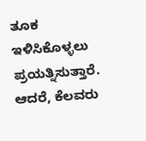ತೂಕ ಇಳಿಸಿಕೊಳ್ಳಲು ಪ್ರಯತ್ನಿಸುತ್ತಾರೆ. ಆದರೆ, ಕೆಲವರು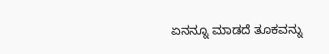ಏನನ್ನೂ ಮಾಡದೆ ತೂಕವನ್ನು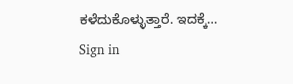ಕಳೆದುಕೊಳ್ಳುತ್ತಾರೆ. ಇದಕ್ಕೆ…
Sign in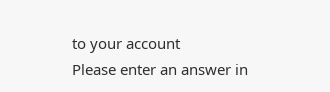to your account
Please enter an answer in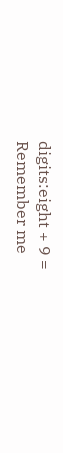digits:eight + 9 =
Remember me